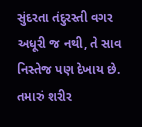સુંદરતા તંદુરસ્તી વગર અધૂરી જ નથી, તે સાવ નિસ્તેજ પણ દેખાય છે. તમારું શરીર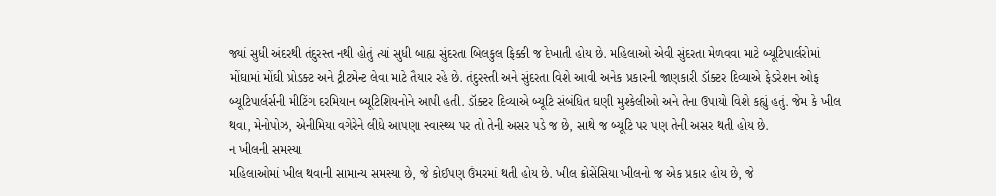જ્યાં સુધી અંદરથી તંદુરસ્ત નથી હોતું ત્યાં સુધી બાહ્ય સુંદરતા બિલકુલ ફિક્કી જ દેખાતી હોય છે. મહિલાઓ એવી સુંદરતા મેળવવા માટે બ્યૂટિપાર્લરોમાં મોંઘામાં મોંઘી પ્રોડક્ટ અને ટ્રીટમેન્ટ લેવા માટે તૈયાર રહે છે. તંદુરસ્તી અને સુંદરતા વિશે આવી અનેક પ્રકારની જાણકારી ડૉક્ટર દિવ્યાએ ફેડરેશન ઓફ બ્યૂટિપાર્લર્સની મીટિંગ દરમિયાન બ્યૂટિશિયનોને આપી હતી. ડૉક્ટર દિવ્યાએ બ્યૂટિ સંબંધિત ઘણી મુશ્કેલીઓ અને તેના ઉપાયો વિશે કહ્યું હતું. જેમ કે ખીલ થવા, મેનોપોઝ, એનીમિયા વગેરેને લીધે આપણા સ્વાસ્થ્ય પર તો તેની અસર પડે જ છે, સાથે જ બ્યૂટિ પર પણ તેની અસર થતી હોય છે.
ન ખીલની સમસ્યા
મહિલાઓમાં ખીલ થવાની સામાન્ય સમસ્યા છે, જે કોઈપણ ઉંમરમાં થતી હોય છે. ખીલ ક્રોસેંસિયા ખીલનો જ એક પ્રકાર હોય છે, જે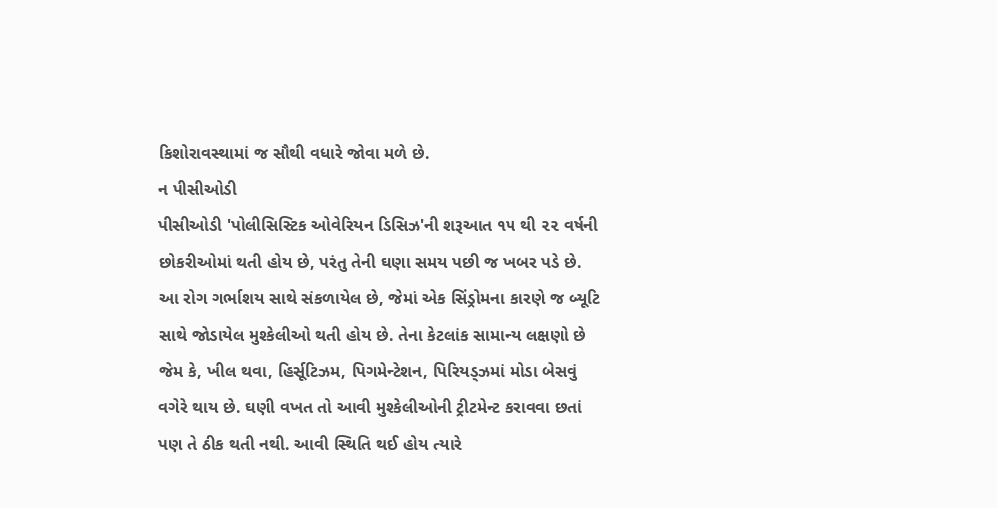કિશોરાવસ્થામાં જ સૌથી વધારે જોવા મળે છે.
ન પીસીઓડી
પીસીઓડી 'પોલીસિસ્ટિક ઓવેરિયન ડિસિઝ'ની શરૂઆત ૧૫ થી ૨૨ વર્ષની છોકરીઓમાં થતી હોય છે, પરંતુ તેની ઘણા સમય પછી જ ખબર પડે છે. આ રોગ ગર્ભાશય સાથે સંકળાયેલ છે, જેમાં એક સિંડ્રોમના કારણે જ બ્યૂટિ સાથે જોડાયેલ મુશ્કેલીઓ થતી હોય છે. તેના કેટલાંક સામાન્ય લક્ષણો છે જેમ કે, ખીલ થવા, હિર્સૂટિઝમ, પિગમેન્ટેશન, પિરિયડ્ઝમાં મોડા બેસવું વગેરે થાય છે. ઘણી વખત તો આવી મુશ્કેલીઓની ટ્રીટમેન્ટ કરાવવા છતાં પણ તે ઠીક થતી નથી. આવી સ્થિતિ થઈ હોય ત્યારે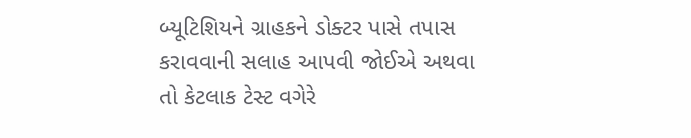બ્યૂટિશિયને ગ્રાહકને ડોક્ટર પાસે તપાસ કરાવવાની સલાહ આપવી જોઈએ અથવા તો કેટલાક ટેસ્ટ વગેરે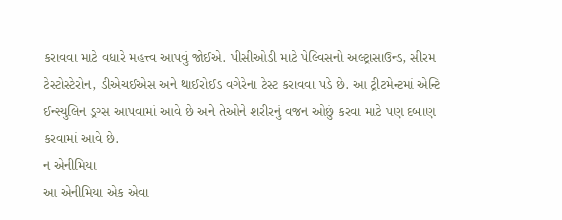કરાવવા માટે વધારે મહત્ત્વ આપવું જોઈએ. પીસીઓડી માટે પેલ્વિસનો અલ્ટ્રાસાઉન્ડ, સીરમ ટેસ્ટોસ્ટેરોન, ડીએચઈએસ અને થાઈરોઈડ વગેરેના ટેસ્ટ કરાવવા પડે છે. આ ટ્રીટમેન્ટમાં એન્ટિ ઈન્સ્યુલિન ડ્રગ્સ આપવામાં આવે છે અને તેઓને શરીરનું વજન ઓછું કરવા માટે પણ દબાણ કરવામાં આવે છે.
ન એનીમિયા
આ એનીમિયા એક એવા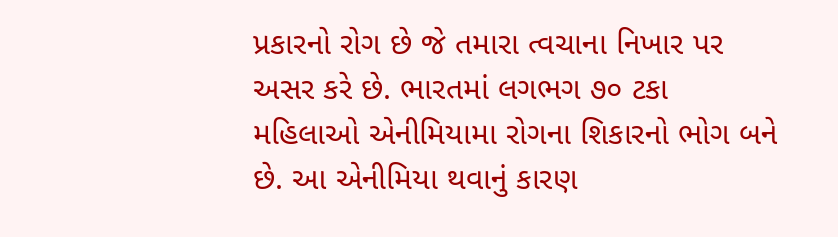પ્રકારનો રોગ છે જે તમારા ત્વચાના નિખાર પર અસર કરે છે. ભારતમાં લગભગ ૭૦ ટકા મહિલાઓ એનીમિયામા રોગના શિકારનો ભોગ બને છે. આ એનીમિયા થવાનું કારણ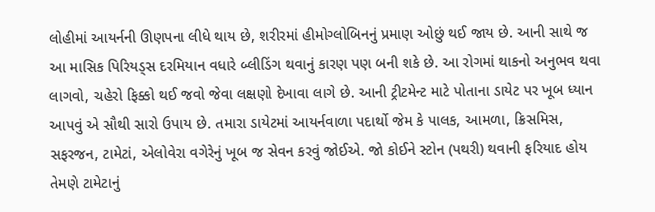લોહીમાં આયર્નની ઊણપના લીધે થાય છે, શરીરમાં હીમોગ્લોબિનનું પ્રમાણ ઓછું થઈ જાય છે. આની સાથે જ આ માસિક પિરિયડ્સ દરમિયાન વધારે બ્લીડિંગ થવાનું કારણ પણ બની શકે છે. આ રોગમાં થાકનો અનુભવ થવા લાગવો, ચહેરો ફિક્કો થઈ જવો જેવા લક્ષણો દેખાવા લાગે છે. આની ટ્રીટમેન્ટ માટે પોતાના ડાયેટ પર ખૂબ ધ્યાન આપવું એ સૌથી સારો ઉપાય છે. તમારા ડાયેટમાં આયર્નવાળા પદાર્થો જેમ કે પાલક, આમળા, ક્રિસમિસ, સફરજન, ટામેટાં, એલોવેરા વગેરેનું ખૂબ જ સેવન કરવું જોઈએ. જો કોઈને સ્ટોન (પથરી) થવાની ફરિયાદ હોય તેમણે ટામેટાનું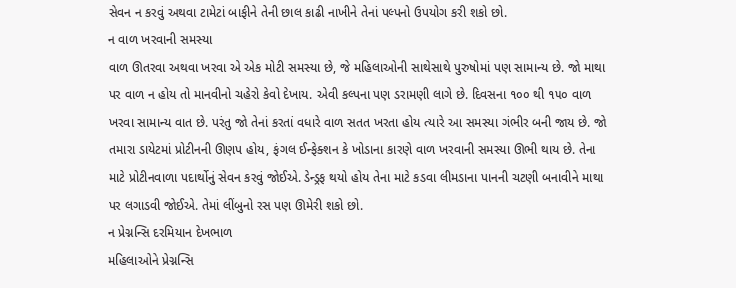સેવન ન કરવું અથવા ટામેટાં બાફીને તેની છાલ કાઢી નાખીને તેનાં પલ્પનો ઉપયોગ કરી શકો છો.
ન વાળ ખરવાની સમસ્યા
વાળ ઊતરવા અથવા ખરવા એ એક મોટી સમસ્યા છે, જે મહિલાઓની સાથેસાથે પુરુષોમાં પણ સામાન્ય છે. જો માથા પર વાળ ન હોય તો માનવીનો ચહેરો કેવો દેખાય. એવી કલ્પના પણ ડરામણી લાગે છે. દિવસના ૧૦૦ થી ૧૫૦ વાળ ખરવા સામાન્ય વાત છે. પરંતુ જો તેનાં કરતાં વધારે વાળ સતત ખરતા હોય ત્યારે આ સમસ્યા ગંભીર બની જાય છે. જો તમારા ડાયેટમાં પ્રોટીનની ઊણપ હોય, ફંગલ ઈન્ફેક્શન કે ખોડાના કારણે વાળ ખરવાની સમસ્યા ઊભી થાય છે. તેના માટે પ્રોટીનવાળા પદાર્થોનું સેવન કરવું જોઈએ. ડેન્ડ્રફ થયો હોય તેના માટે કડવા લીમડાના પાનની ચટણી બનાવીને માથા પર લગાડવી જોઈએ. તેમાં લીંબુનો રસ પણ ઊમેરી શકો છો.
ન પ્રેગ્નન્સિ દરમિયાન દેખભાળ
મહિલાઓને પ્રેગ્નન્સિ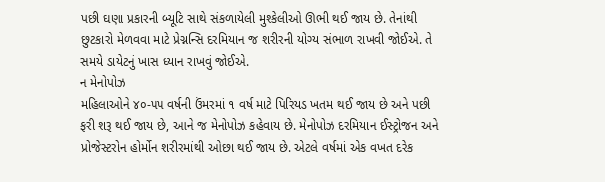પછી ઘણા પ્રકારની બ્યૂટિ સાથે સંકળાયેલી મુશ્કેલીઓ ઊભી થઈ જાય છે. તેનાંથી છુટકારો મેળવવા માટે પ્રેગ્નન્સિ દરમિયાન જ શરીરની યોગ્ય સંભાળ રાખવી જોઈએ. તે સમયે ડાયેટનું ખાસ ધ્યાન રાખવું જોઈએ.
ન મેનોપોઝ
મહિલાઓને ૪૦-૫૫ વર્ષની ઉંમરમાં ૧ વર્ષ માટે પિરિયડ ખતમ થઈ જાય છે અને પછી ફરી શરૂ થઈ જાય છે, આને જ મેનોપોઝ કહેવાય છે. મેનોપોઝ દરમિયાન ઈસ્ટ્રોજન અને પ્રોજેસ્ટરોન હોર્મોન શરીરમાંથી ઓછા થઈ જાય છે. એટલે વર્ષમાં એક વખત દરેક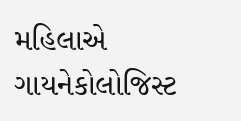મહિલાએ ગાયનેકોલોજિસ્ટ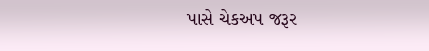પાસે ચેકઅપ જરૂર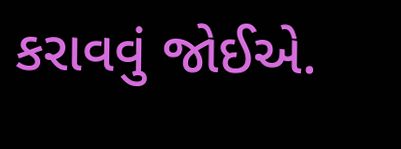કરાવવું જોઈએ.